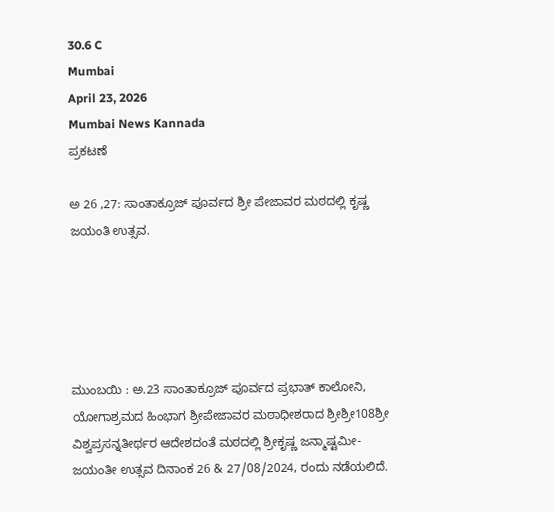30.6 C
Mumbai
April 23, 2026
Mumbai News Kannada
ಪ್ರಕಟಣೆ

ಅ 26 ,27: ಸಾಂತಾಕ್ರೂಜ್ ಪೂರ್ವದ ಶ್ರೀ ಪೇಜಾವರ ಮಠದಲ್ಲಿ ಕೃಷ್ಣ ಜಯಂತಿ ಉತ್ಸವ.





ಮುಂಬಯಿ : ಅ.23 ಸಾಂತಾಕ್ರೂಜ್ ಪೂರ್ವದ ಪ್ರಭಾತ್ ಕಾಲೋನಿ, ಯೋಗಾಶ್ರಮದ ಹಿಂಭಾಗ ಶ್ರೀಪೇಜಾವರ ಮಠಾಧೀಶರಾದ ಶ್ರೀಶ್ರೀ108ಶ್ರೀ ವಿಶ್ವಪ್ರಸನ್ನತೀರ್ಥರ ಆದೇಶದಂತೆ ಮಠದಲ್ಲಿ ಶ್ರೀಕೃಷ್ಣ ಜನ್ಮಾಷ್ಟಮೀ-ಜಯಂತೀ ಉತ್ಸವ ದಿನಾಂಕ 26 & 27/08/2024, ರಂದು ನಡೆಯಲಿದೆ.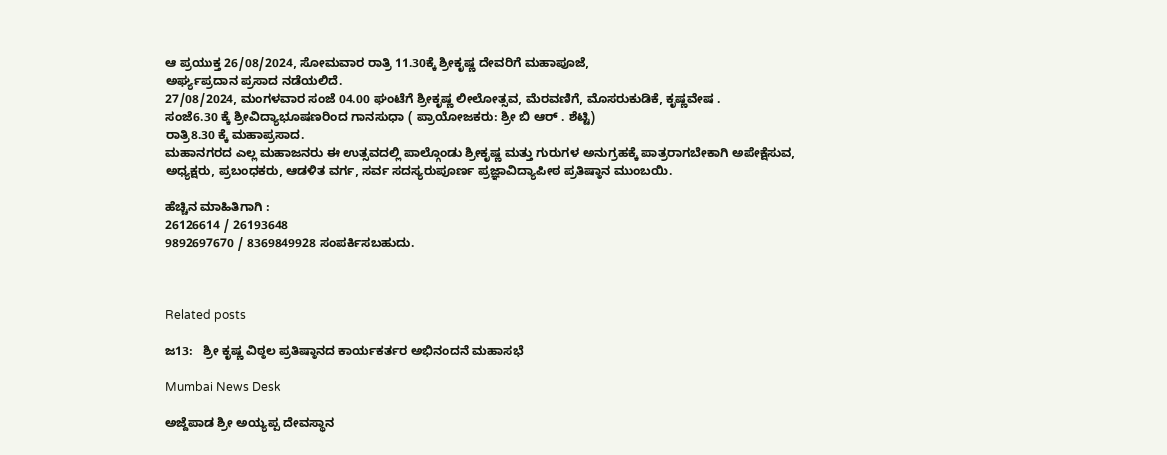ಆ ಪ್ರಯುಕ್ತ 26/08/2024, ಸೋಮವಾರ ರಾತ್ರಿ 11.30ಕ್ಕೆ ಶ್ರೀಕೃಷ್ಣ ದೇವರಿಗೆ ಮಹಾಪೂಜೆ,
ಅರ್ಘ್ಯಪ್ರದಾನ ಪ್ರಸಾದ ನಡೆಯಲಿದೆ.
27/08/2024, ಮಂಗಳವಾರ ಸಂಜೆ 04.00 ಘಂಟೆಗೆ ಶ್ರೀಕೃಷ್ಣ ಲೀಲೋತ್ಸವ, ಮೆರವಣಿಗೆ, ಮೊಸರುಕುಡಿಕೆ, ಕೃಷ್ಣವೇಷ .
ಸಂಜೆ6.30 ಕ್ಕೆ ಶ್ರೀವಿದ್ಯಾಭೂಷಣರಿಂದ ಗಾನಸುಧಾ ( ಪ್ರಾಯೋಜಕರು: ಶ್ರೀ ಬಿ ಆರ್ . ಶೆಟ್ಟಿ)
ರಾತ್ರಿ8.30 ಕ್ಕೆ ಮಹಾಪ್ರಸಾದ.
ಮಹಾನಗರದ ಎಲ್ಲ ಮಹಾಜನರು ಈ ಉತ್ಸವದಲ್ಲಿ ಪಾಲ್ಗೊಂಡು ಶ್ರೀಕೃಷ್ಣ ಮತ್ತು ಗುರುಗಳ ಅನುಗ್ರಹಕ್ಕೆ ಪಾತ್ರರಾಗಬೇಕಾಗಿ ಅಪೇಕ್ಷೆಸುವ,
ಅಧ್ಯಕ್ಷರು, ಪ್ರಬಂಧಕರು, ಆಡಳಿತ ವರ್ಗ, ಸರ್ವ ಸದಸ್ಯರುಪೂರ್ಣ ಪ್ರಜ್ಞಾವಿದ್ಯಾಪೀಠ ಪ್ರತಿಷ್ಠಾನ ಮುಂಬಯಿ.

ಹೆಚ್ಚಿನ ಮಾಹಿತಿಗಾಗಿ :
26126614 / 26193648
9892697670 / 8369849928 ಸಂಪರ್ಕಿಸಬಹುದು.



Related posts

ಜ13:   ಶ್ರೀ ಕೃಷ್ಣ ವಿಠ್ಠಲ ಪ್ರತಿಷ್ಠಾನದ ಕಾರ್ಯಕರ್ತರ ಅಭಿನಂದನೆ ಮಹಾಸಭೆ

Mumbai News Desk

ಅಜ್ದೆಪಾಡ ಶ್ರೀ ಅಯ್ಯಪ್ಪ ದೇವಸ್ಥಾನ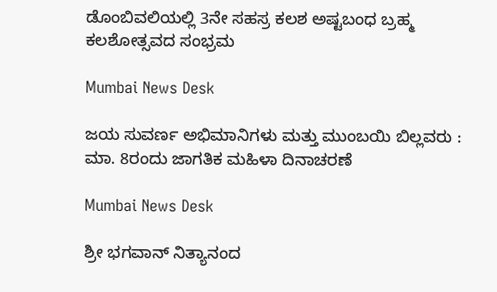ಡೊಂಬಿವಲಿಯಲ್ಲಿ 3ನೇ ಸಹಸ್ರ ಕಲಶ ಅಷ್ಟಬಂಧ ಬ್ರಹ್ಮ ಕಲಶೋತ್ಸವದ ಸಂಭ್ರಮ

Mumbai News Desk

ಜಯ ಸುವರ್ಣ ಅಭಿಮಾನಿಗಳು ಮತ್ತು ಮುಂಬಯಿ ಬಿಲ್ಲವರು : ಮಾ. 8ರಂದು ಜಾಗತಿಕ ಮಹಿಳಾ ದಿನಾಚರಣೆ

Mumbai News Desk

ಶ್ರೀ ಭಗವಾನ್ ನಿತ್ಯಾನಂದ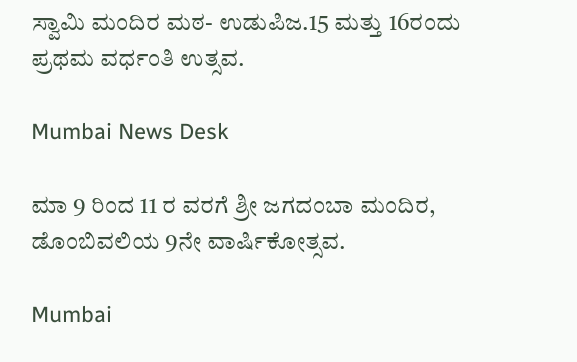ಸ್ವಾಮಿ ಮಂದಿರ ಮಠ- ಉಡುಪಿಜ.15 ಮತ್ತು 16ರಂದು ಪ್ರಥಮ ವರ್ಧಂತಿ ಉತ್ಸವ.

Mumbai News Desk

ಮಾ 9 ರಿಂದ 11 ರ ವರಗೆ ಶ್ರೀ ಜಗದಂಬಾ ಮಂದಿರ, ಡೊಂಬಿವಲಿಯ 9ನೇ ವಾರ್ಷಿಕೋತ್ಸವ.

Mumbai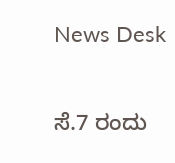News Desk

ಸೆ.7 ರಂದು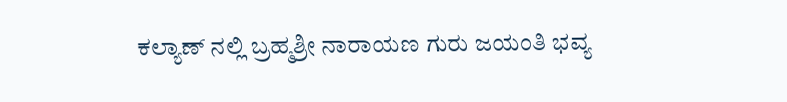ಕಲ್ಯಾಣ್ ನಲ್ಲಿ ಬ್ರಹ್ಮಶ್ರೀ ನಾರಾಯಣ ಗುರು ಜಯಂತಿ ಭವ್ಯ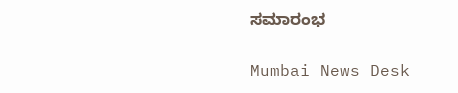ಸಮಾರಂಭ

Mumbai News Desk